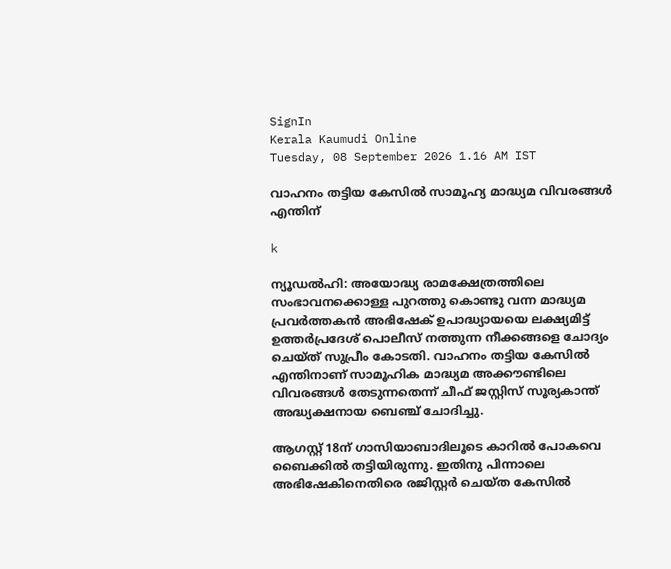SignIn
Kerala Kaumudi Online
Tuesday, 08 September 2026 1.16 AM IST

വാഹനം തട്ടിയ കേസിൽ സാമൂഹ്യ മാദ്ധ്യമ വിവരങ്ങൾ എന്തിന്

k

ന്യൂഡൽഹി: അയോദ്ധ്യ രാമക്ഷേത്രത്തിലെ സംഭാവനക്കൊള്ള പുറത്തു കൊണ്ടു വന്ന മാദ്ധ്യമ പ്രവർത്തകൻ അഭിഷേക് ഉപാദ്ധ്യായയെ ലക്ഷ്യമിട്ട് ഉത്തർപ്രദേശ് പൊലീസ് നത്തുന്ന നീക്കങ്ങളെ ചോദ്യം ചെയ്‌ത് സുപ്രീം കോടതി. വാഹനം തട്ടിയ കേസിൽ എന്തിനാണ് സാമൂഹിക മാദ്ധ്യമ അക്കൗണ്ടിലെ വിവരങ്ങൾ തേടുന്നതെന്ന് ചീഫ് ജസ്റ്റിസ് സൂര്യകാന്ത് അദ്ധ്യക്ഷനായ ബെഞ്ച് ചോദിച്ചു.

ആഗസ്റ്റ് 18ന് ഗാസിയാബാദിലൂടെ കാറിൽ പോകവെ ബൈക്കിൽ തട്ടിയിരുന്നു. ഇതിനു പിന്നാലെ അഭിഷേകിനെതിരെ രജിസ്റ്റർ ചെയ്‌ത കേസിൽ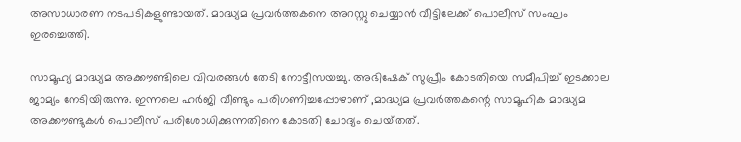അസാധാരണ നടപടികളുണ്ടായത്. മാദ്ധ്യമ പ്രവർത്തകനെ അറസ്റ്റു ചെയ്യാൻ വീട്ടിലേക്ക് പൊലീസ് സംഘം ഇരച്ചെത്തി.

സാമൂഹ്യ മാദ്ധ്യമ അക്കൗണ്ടിലെ വിവരങ്ങൾ തേടി നോട്ടീസയച്ചു. അഭിഷേക് സുപ്രീം കോടതിയെ സമീപിച്ച് ഇടക്കാല ജാമ്യം നേടിയിരുന്നു. ഇന്നലെ ഹർജി വീണ്ടും പരിഗണിച്ചപ്പോഴാണ് ,മാദ്ധ്യമ പ്രവർത്തകന്റെ സാമൂഹിക മാദ്ധ്യമ അക്കൗണ്ടുകൾ പൊലീസ് പരിശോധിക്കുന്നതിനെ കോടതി ചോദ്യം ചെയ്‌തത്.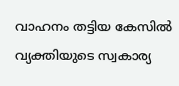വാഹനം തട്ടിയ കേസിൽ വ്യക്തിയുടെ സ്വകാര്യ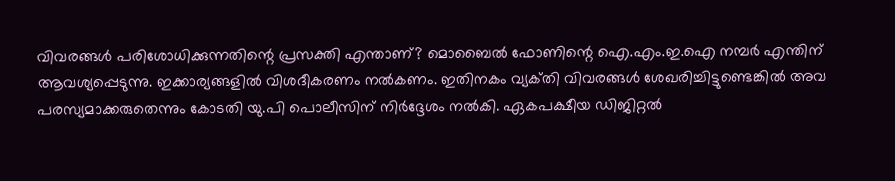വിവരങ്ങൾ പരിശോധിക്കുന്നതിന്റെ പ്രസക്തി എന്താണ്? മൊബൈൽ ഫോണിന്റെ ഐ.എം.ഇ.ഐ നമ്പർ എന്തിന് ആവശ്യപ്പെടുന്നു. ഇക്കാര്യങ്ങളിൽ വിശദീകരണം നൽകണം. ഇതിനകം വ്യക്‌തി വിവരങ്ങൾ ശേഖരിച്ചിട്ടുണ്ടെങ്കിൽ അവ പരസ്യമാക്കരുതെന്നും കോടതി യു.പി പൊലീസിന് നിർദ്ദേശം നൽകി. ഏകപക്ഷീയ ഡിജിറ്റൽ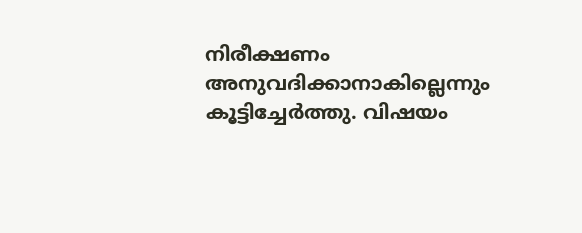നിരീക്ഷണം അനുവദിക്കാനാകില്ലെന്നും കൂട്ടിച്ചേർത്തു. വിഷയം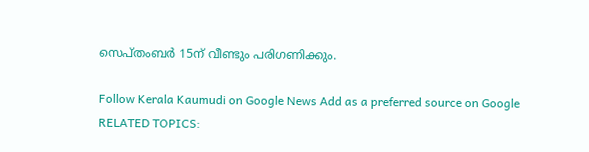സെപ്‌തംബർ 15ന് വീണ്ടും പരിഗണിക്കും.

Follow Kerala Kaumudi on Google News Add as a preferred source on Google
RELATED TOPICS: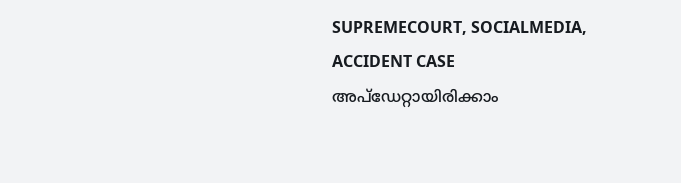SUPREMECOURT, SOCIALMEDIA, ACCIDENT CASE
അപ്ഡേറ്റായിരിക്കാം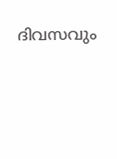ദിവസവും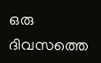ഒരു ദിവസത്തെ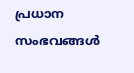പ്രധാന സംഭവങ്ങൾ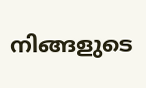നിങ്ങളുടെ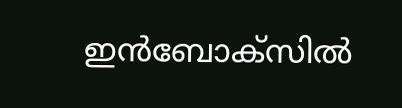ഇൻബോക്സിൽ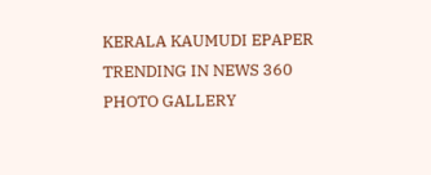KERALA KAUMUDI EPAPER
TRENDING IN NEWS 360
PHOTO GALLERY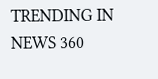TRENDING IN NEWS 360